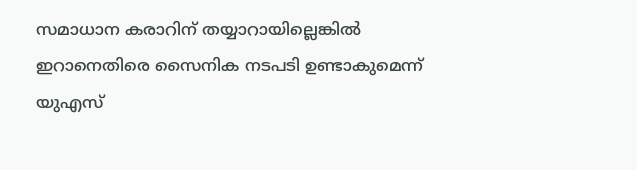സമാധാന കരാറിന് തയ്യാറായില്ലെങ്കിൽ ഇറാനെതിരെ സൈനിക നടപടി ഉണ്ടാകുമെന്ന് യുഎസ്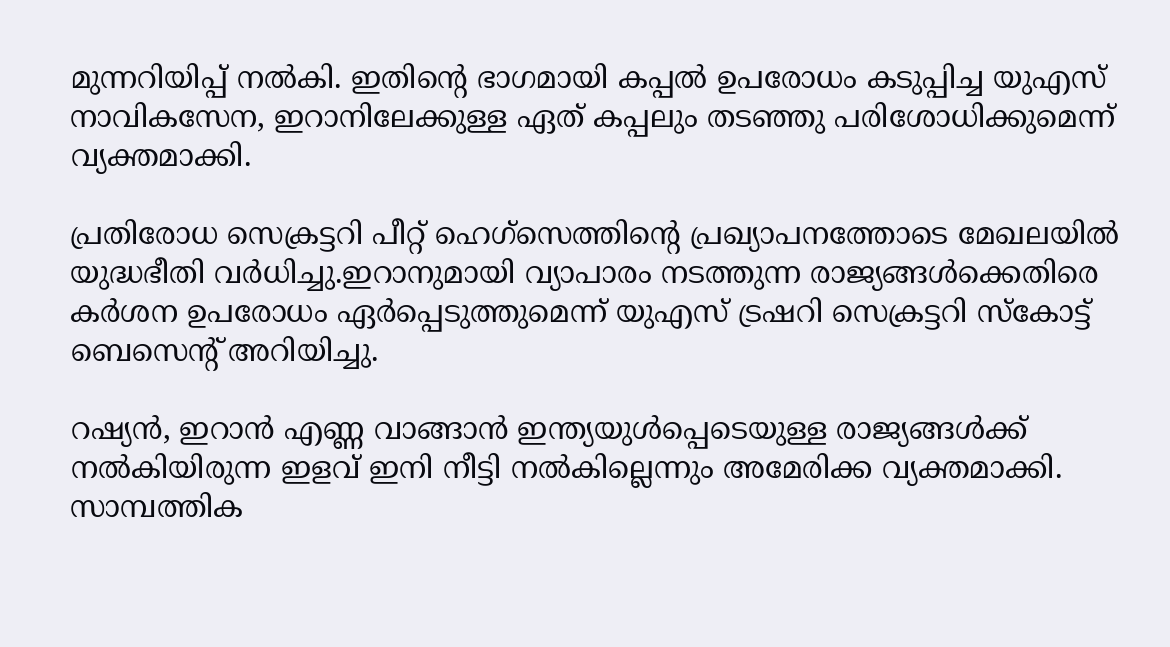മുന്നറിയിപ്പ് നൽകി. ഇതിന്റെ ഭാഗമായി കപ്പൽ ഉപരോധം കടുപ്പിച്ച യുഎസ് നാവികസേന, ഇറാനിലേക്കുള്ള ഏത് കപ്പലും തടഞ്ഞു പരിശോധിക്കുമെന്ന് വ്യക്തമാക്കി.

പ്രതിരോധ സെക്രട്ടറി പീറ്റ് ഹെഗ്‌സെത്തിന്റെ പ്രഖ്യാപനത്തോടെ മേഖലയിൽ യുദ്ധഭീതി വർധിച്ചു.ഇറാനുമായി വ്യാപാരം നടത്തുന്ന രാജ്യങ്ങൾക്കെതിരെ കർശന ഉപരോധം ഏർപ്പെടുത്തുമെന്ന് യുഎസ് ട്രഷറി സെക്രട്ടറി സ്കോട്ട് ബെസെന്റ് അറിയിച്ചു.

റഷ്യൻ, ഇറാൻ എണ്ണ വാങ്ങാൻ ഇന്ത്യയുൾപ്പെടെയുള്ള രാജ്യങ്ങൾക്ക് നൽകിയിരുന്ന ഇളവ് ഇനി നീട്ടി നൽകില്ലെന്നും അമേരിക്ക വ്യക്തമാക്കി. സാമ്പത്തിക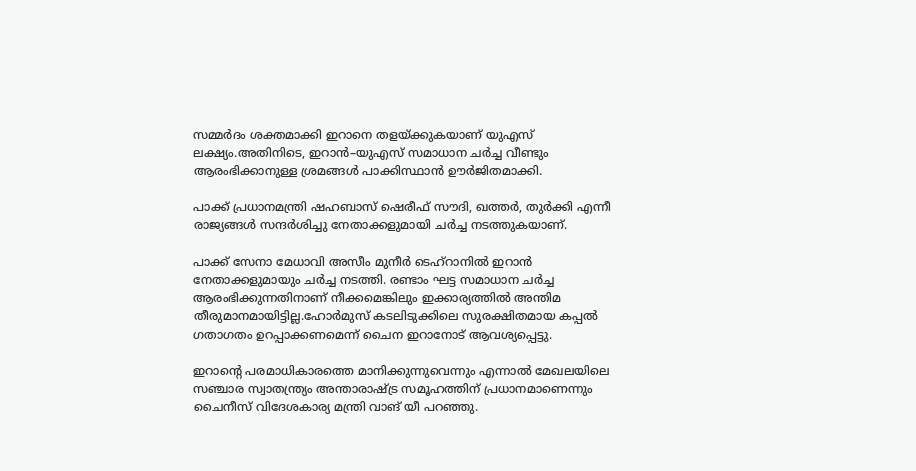സമ്മർദം ശക്തമാക്കി ഇറാനെ തളയ്ക്കുകയാണ് യുഎസ് ലക്ഷ്യം.അതിനിടെ, ഇറാൻ–യുഎസ് സമാധാന ചർച്ച വീണ്ടും ആരംഭിക്കാനുള്ള ശ്രമങ്ങൾ പാക്കിസ്ഥാൻ ഊർജിതമാക്കി.

പാക്ക് പ്രധാനമന്ത്രി ഷഹബാസ് ഷെരീഫ് സൗദി, ഖത്തർ, തുർക്കി എന്നീ രാജ്യങ്ങൾ സന്ദർശിച്ചു നേതാക്കളുമായി ചർച്ച നടത്തുകയാണ്.

പാക്ക് സേനാ മേധാവി അസീം മുനീർ ടെഹ്റാനിൽ ഇറാൻ നേതാക്കളുമായും ചർച്ച നടത്തി. രണ്ടാം ഘട്ട സമാധാന ചർച്ച ആരംഭിക്കുന്നതിനാണ് നീക്കമെങ്കിലും ഇക്കാര്യത്തിൽ അന്തിമ തീരുമാനമായിട്ടില്ല.ഹോർമുസ് കടലിടുക്കിലെ സുരക്ഷിതമായ കപ്പൽ ഗതാഗതം ഉറപ്പാക്കണമെന്ന് ചൈന ഇറാനോട് ആവശ്യപ്പെട്ടു.

ഇറാന്റെ പരമാധികാരത്തെ മാനിക്കുന്നുവെന്നും എന്നാൽ മേഖലയിലെ സഞ്ചാര സ്വാതന്ത്ര്യം അന്താരാഷ്ട്ര സമൂഹത്തിന് പ്രധാനമാണെന്നും ചൈനീസ് വിദേശകാര്യ മന്ത്രി വാങ് യീ പറഞ്ഞു.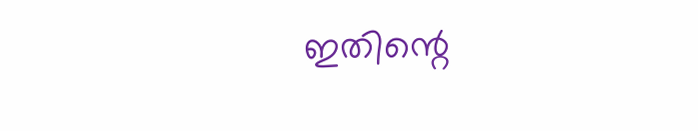ഇതിന്റെ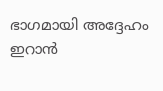ഭാഗമായി അദ്ദേഹം ഇറാൻ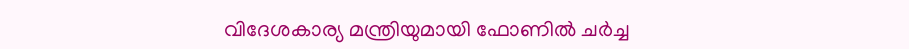വിദേശകാര്യ മന്ത്രിയുമായി ഫോണിൽ ചർച്ച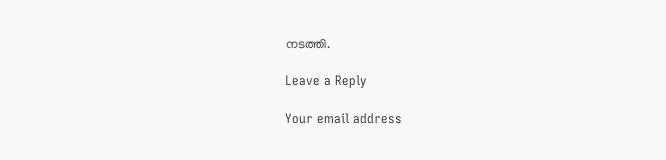നടത്തി.

Leave a Reply

Your email address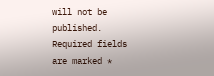will not be published. Required fields are marked *